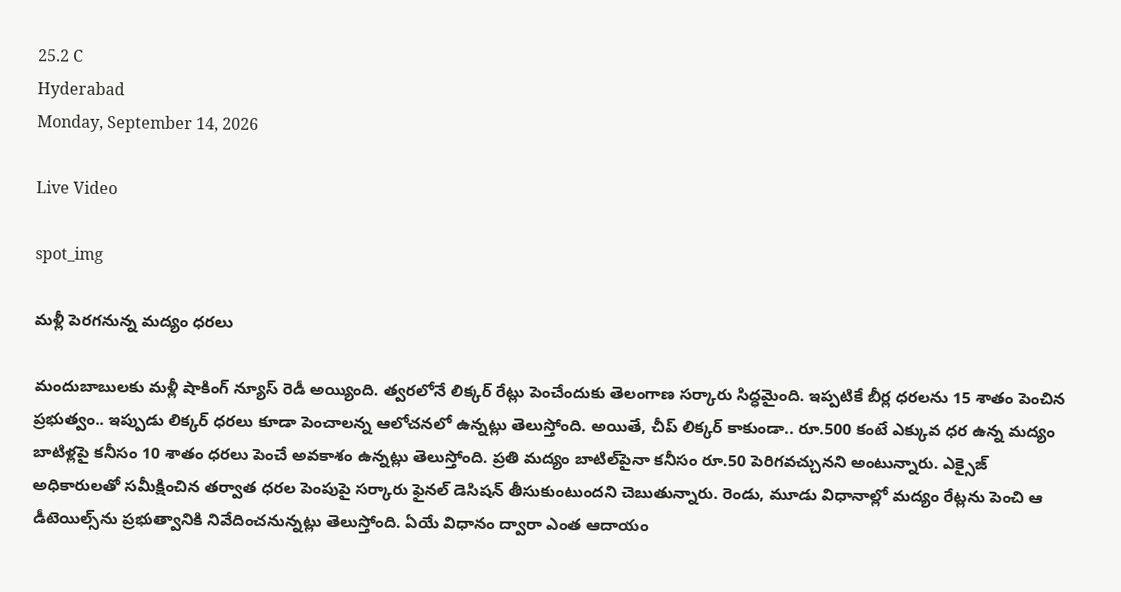25.2 C
Hyderabad
Monday, September 14, 2026

Live Video

spot_img

మ‌ళ్లీ పెర‌గ‌నున్న మ‌ద్యం ధ‌ర‌లు

మందుబాబుల‌కు మళ్లీ షాకింగ్ న్యూస్ రెడీ అయ్యింది. త్వ‌ర‌లోనే లిక్కర్‌ రేట్లు పెంచేందుకు తెలంగాణ సర్కారు సిద్ధ‌మైంది. ఇప్పటికే బీర్ల ధరలను 15 శాతం పెంచిన ప్రభుత్వం.. ఇప్పుడు లిక్కర్ ధరలు కూడా పెంచాలన్న ఆలోచనలో ఉన్నట్లు తెలుస్తోంది. అయితే, చీప్ లిక్కర్ కాకుండా.. రూ.500 కంటే ఎక్కువ ధర ఉన్న మద్యం బాటిళ్లపై కనీసం 10 శాతం ధరలు పెంచే అవకాశం ఉన్నట్లు తెలుస్తోంది. ప్ర‌తి మద్యం బాటిల్‌పైనా క‌నీసం రూ.50 పెరిగవచ్చునని అంటున్నారు. ఎక్సైజ్ అధికారులతో సమీక్షించిన తర్వాత ధరల పెంపుపై సర్కారు ఫైనల్ డెసిషన్‌ తీసుకుంటుందని చెబుతున్నారు. రెండు, మూడు విధానాల్లో మద్యం రేట్లను పెంచి ఆ డీటెయిల్స్‌ను ప్రభుత్వానికి నివేదించనున్నట్లు తెలుస్తోంది. ఏయే విధానం ద్వారా ఎంత ఆదాయం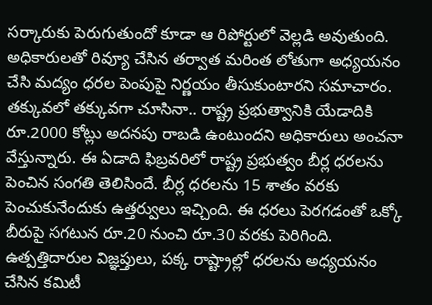సర్కారుకు పెరుగుతుందో కూడా ఆ రిపోర్టులో వెల్లడి అవుతుంది. అధికారులతో రివ్యూ చేసిన తర్వాత మరింత లోతుగా అధ్యయనం చేసి మద్యం ధరల పెంపుపై నిర్ణయం తీసుకుంటారని సమాచారం. తక్కువలో తక్కువగా చూసినా.. రాష్ట్ర ప్రభుత్వానికి యేడాదికి రూ.2000 కోట్లు అదనపు రాబడి ఉంటుందని అధికారులు అంచనా వేస్తున్నారు. ఈ ఏడాది ఫిబ్రవరిలో రాష్ట్ర ప్రభుత్వం బీర్ల ధరలను పెంచిన సంగ‌తి తెలిసిందే. బీర్ల ధరలను 15 శాతం వరకు పెంచుకునేందుకు ఉత్తర్వులు ఇచ్చింది. ఈ ధరలు పెరగడంతో ఒక్కో బీరుపై సగటున రూ.20 నుంచి రూ.30 వరకు పెరిగింది. ఉత్పత్తిదారుల విజ్ఞప్తులు, పక్క రాష్ట్రాల్లో ధరలను అధ్యయనం చేసిన కమిటీ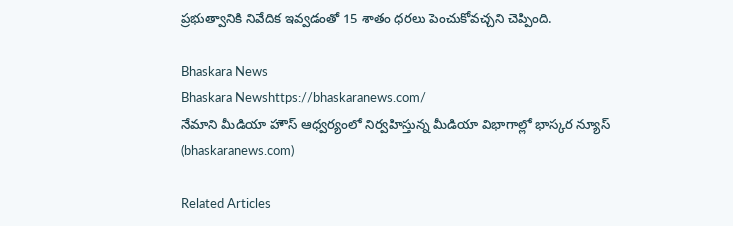ప్రభుత్వానికి నివేదిక ఇవ్వడంతో 15 శాతం ధరలు పెంచుకోవచ్చని చెప్పింది.

Bhaskara News
Bhaskara Newshttps://bhaskaranews.com/
నేమాని మీడియా హౌస్ ఆధ్వర్యంలో నిర్వహిస్తున్న మీడియా విభాగాల్లో భాస్కర న్యూస్ (bhaskaranews.com)

Related Articles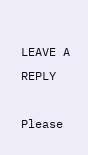LEAVE A REPLY

Please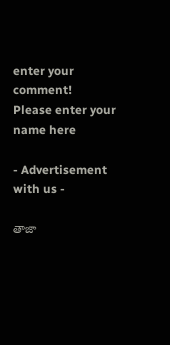enter your comment!
Please enter your name here

- Advertisement with us -

తాజా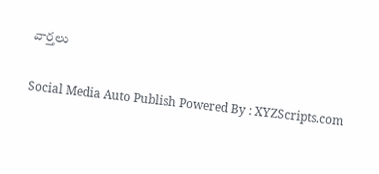వార్తలు

Social Media Auto Publish Powered By : XYZScripts.com